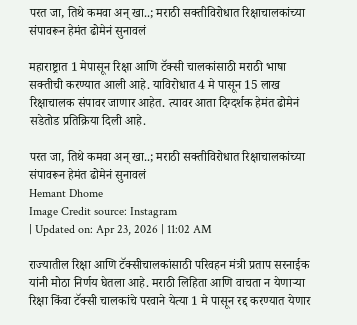परत जा, तिथे कमवा अन् खा..; मराठी सक्तीविरोधात रिक्षाचालकांच्या संपावरून हेमंत ढोमेनं सुनावलं

महाराष्ट्रात 1 मेपासून रिक्षा आणि टॅक्सी चालकांसाठी मराठी भाषा सक्तीची करण्यात आली आहे. याविरोधात 4 मे पासून 15 लाख रिक्षाचालक संपावर जाणार आहेत. त्यावर आता दिग्दर्शक हेमंत ढोमेनं सडेतोड प्रतिक्रिया दिली आहे.

परत जा, तिथे कमवा अन् खा..; मराठी सक्तीविरोधात रिक्षाचालकांच्या संपावरून हेमंत ढोमेनं सुनावलं
Hemant Dhome
Image Credit source: Instagram
| Updated on: Apr 23, 2026 | 11:02 AM

राज्यातील रिक्षा आणि टॅक्सीचालकांसाठी परिवहन मंत्री प्रताप सरनाईक यांनी मोठा निर्णय घेतला आहे. मराठी लिहिता आणि वाचता न येणाऱ्या रिक्षा किंवा टॅक्सी चालकांचे परवाने येत्या 1 मे पासून रद्द करण्यात येणार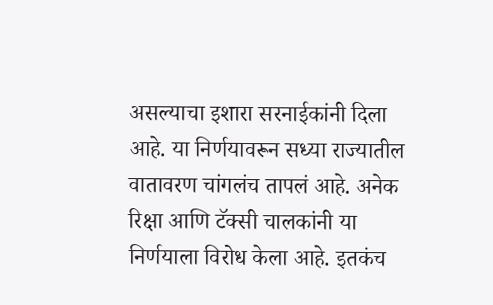असल्याचा इशारा सरनाईकांनी दिला आहे. या निर्णयावरून सध्या राज्यातील वातावरण चांगलंच तापलं आहे. अनेक रिक्षा आणि टॅक्सी चालकांनी या निर्णयाला विरोध केला आहे. इतकंच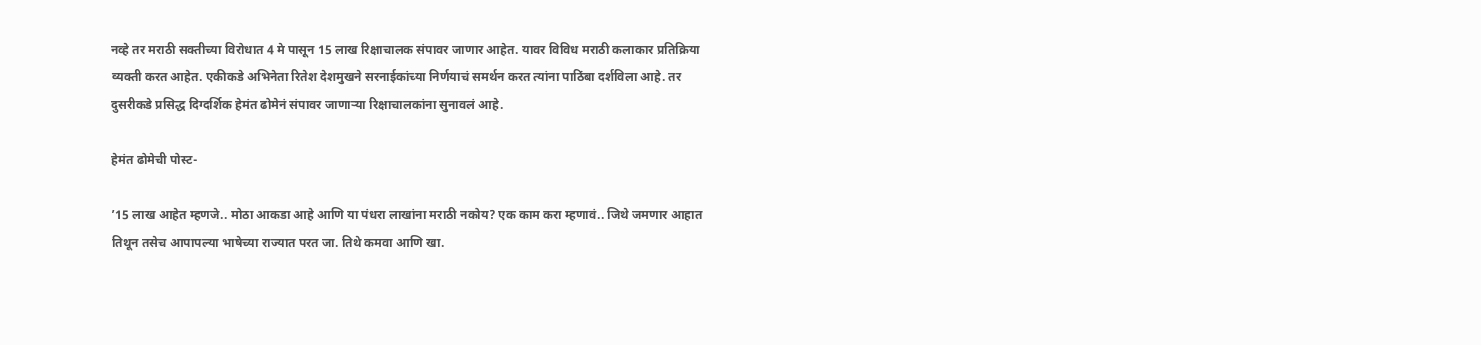नव्हे तर मराठी सक्तीच्या विरोधात 4 मे पासून 15 लाख रिक्षाचालक संपावर जाणार आहेत. यावर विविध मराठी कलाकार प्रतिक्रिया व्यक्ती करत आहेत. एकीकडे अभिनेता रितेश देशमुखने सरनाईकांच्या निर्णयाचं समर्थन करत त्यांना पाठिंबा दर्शविला आहे. तर दुसरीकडे प्रसिद्ध दिग्दर्शिक हेमंत ढोमेनं संपावर जाणाऱ्या रिक्षाचालकांना सुनावलं आहे.

हेमंत ढोमेची पोस्ट-

’15 लाख आहेत म्हणजे.. मोठा आकडा आहे आणि या पंधरा लाखांना मराठी नकोय? एक काम करा म्हणावं.. जिथे जमणार आहात तिथून तसेच आपापल्या भाषेच्या राज्यात परत जा. तिथे कमवा आणि खा.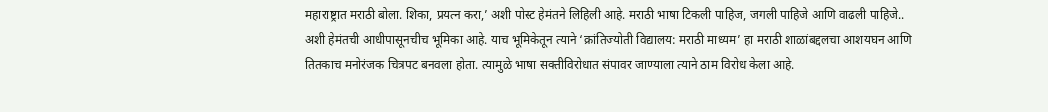महाराष्ट्रात मराठी बोला. शिका, प्रयत्न करा,’ अशी पोस्ट हेमंतने लिहिली आहे. मराठी भाषा टिकली पाहिज, जगली पाहिजे आणि वाढली पाहिजे.. अशी हेमंतची आधीपासूनचीच भूमिका आहे. याच भूमिकेतून त्याने ‘क्रांतिज्योती विद्यालय: मराठी माध्यम’ हा मराठी शाळांबद्दलचा आशयघन आणि तितकाच मनोरंजक चित्रपट बनवला होता. त्यामुळे भाषा सक्तीविरोधात संपावर जाण्याला त्याने ठाम विरोध केला आहे.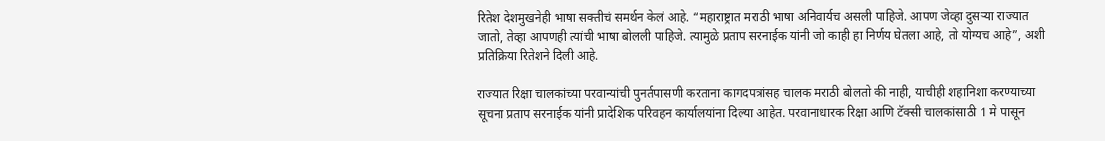रितेश देशमुखनेही भाषा सक्तीचं समर्थन केलं आहे. “महाराष्ट्रात मराठी भाषा अनिवार्यच असली पाहिजे. आपण जेव्हा दुसऱ्या राज्यात जातो, तेव्हा आपणही त्यांची भाषा बोलली पाहिजे. त्यामुळे प्रताप सरनाईक यांनी जो काही हा निर्णय घेतला आहे, तो योग्यच आहे”, अशी प्रतिक्रिया रितेशने दिली आहे.

राज्यात रिक्षा चालकांच्या परवान्यांची पुनर्तपासणी करताना कागदपत्रांसह चालक मराठी बोलतो की नाही, याचीही शहानिशा करण्याच्या सूचना प्रताप सरनाईक यांनी प्रादेशिक परिवहन कार्यालयांना दिल्या आहेत. परवानाधारक रिक्षा आणि टॅक्सी चालकांसाठी 1 मे पासून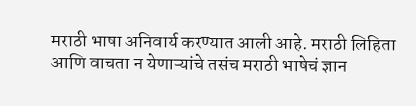मराठी भाषा अनिवार्य करण्यात आली आहे. मराठी लिहिता आणि वाचता न येणाऱ्यांचे तसंच मराठी भाषेचं ज्ञान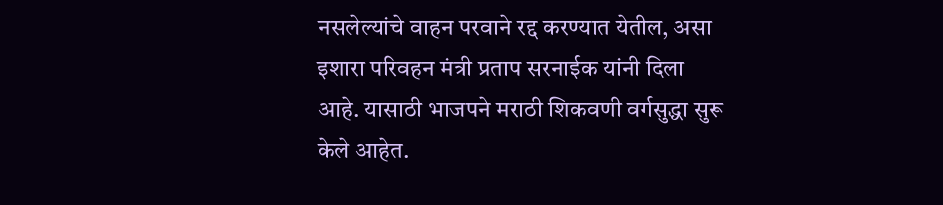नसलेल्यांचे वाहन परवाने रद्द करण्यात येतील, असा इशारा परिवहन मंत्री प्रताप सरनाईक यांनी दिला आहे. यासाठी भाजपने मराठी शिकवणी वर्गसुद्धा सुरू केले आहेत.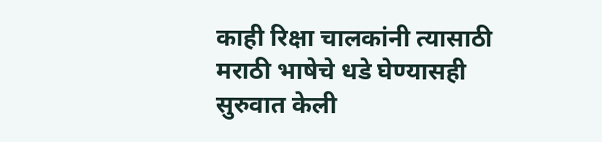काही रिक्षा चालकांनी त्यासाठी मराठी भाषेचे धडे घेण्यासही सुरुवात केली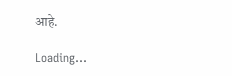आहे.

Loading...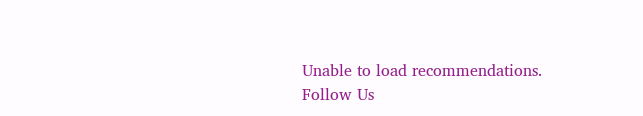Unable to load recommendations.
Follow Us